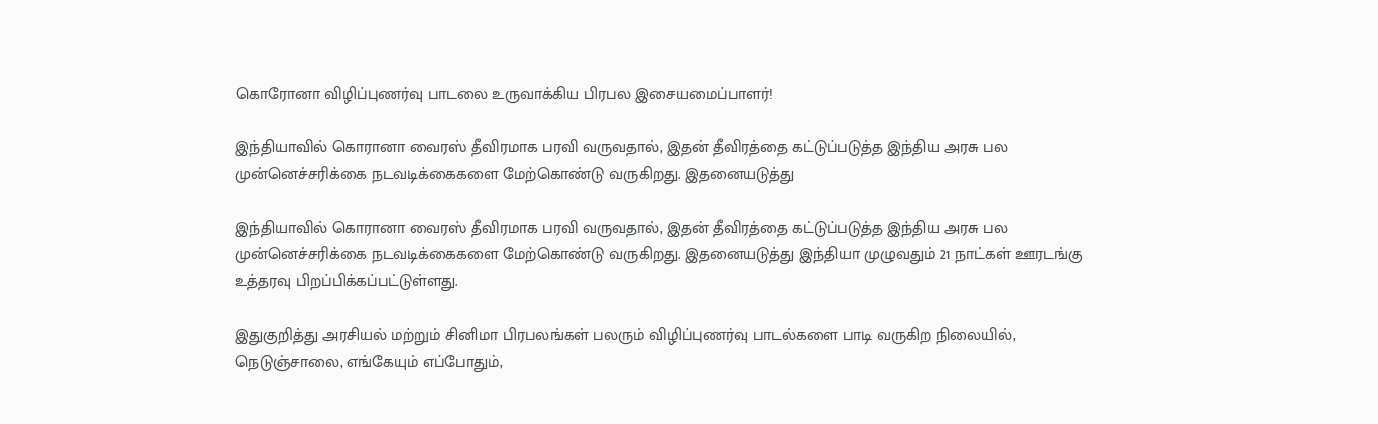கொரோனா விழிப்புணர்வு பாடலை உருவாக்கிய பிரபல இசையமைப்பாளர்!

இந்தியாவில் கொரானா வைரஸ் தீவிரமாக பரவி வருவதால், இதன் தீவிரத்தை கட்டுப்படுத்த இந்திய அரசு பல முன்னெச்சரிக்கை நடவடிக்கைகளை மேற்கொண்டு வருகிறது. இதனையடுத்து

இந்தியாவில் கொரானா வைரஸ் தீவிரமாக பரவி வருவதால், இதன் தீவிரத்தை கட்டுப்படுத்த இந்திய அரசு பல முன்னெச்சரிக்கை நடவடிக்கைகளை மேற்கொண்டு வருகிறது. இதனையடுத்து இந்தியா முழுவதும் 21 நாட்கள் ஊரடங்கு உத்தரவு பிறப்பிக்கப்பட்டுள்ளது.

இதுகுறித்து அரசியல் மற்றும் சினிமா பிரபலங்கள் பலரும் விழிப்புணர்வு பாடல்களை பாடி வருகிற நிலையில், நெடுஞ்சாலை, எங்கேயும் எப்போதும்,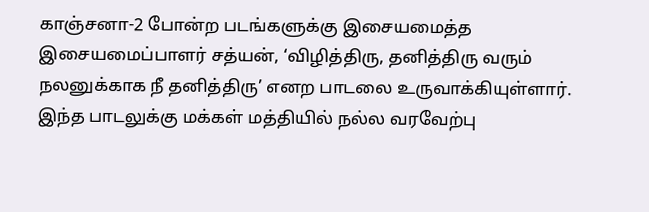காஞ்சனா-2 போன்ற படங்களுக்கு இசையமைத்த இசையமைப்பாளர் சத்யன், ‘விழித்திரு, தனித்திரு வரும் நலனுக்காக நீ தனித்திரு’ எனற பாடலை உருவாக்கியுள்ளார். இந்த பாடலுக்கு மக்கள் மத்தியில் நல்ல வரவேற்பு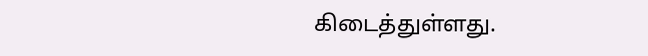கிடைத்துள்ளது.